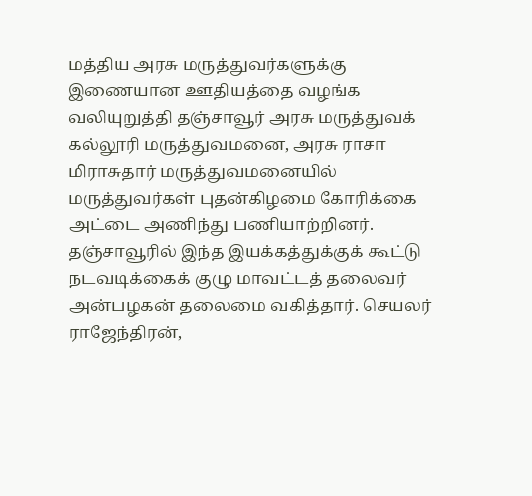மத்திய அரசு மருத்துவர்களுக்கு இணையான ஊதியத்தை வழங்க வலியுறுத்தி தஞ்சாவூர் அரசு மருத்துவக் கல்லூரி மருத்துவமனை, அரசு ராசா மிராசுதார் மருத்துவமனையில் மருத்துவர்கள் புதன்கிழமை கோரிக்கை அட்டை அணிந்து பணியாற்றினர்.
தஞ்சாவூரில் இந்த இயக்கத்துக்குக் கூட்டு நடவடிக்கைக் குழு மாவட்டத் தலைவர் அன்பழகன் தலைமை வகித்தார். செயலர் ராஜேந்திரன்,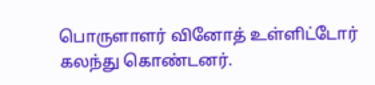பொருளாளர் வினோத் உள்ளிட்டோர் கலந்து கொண்டனர்.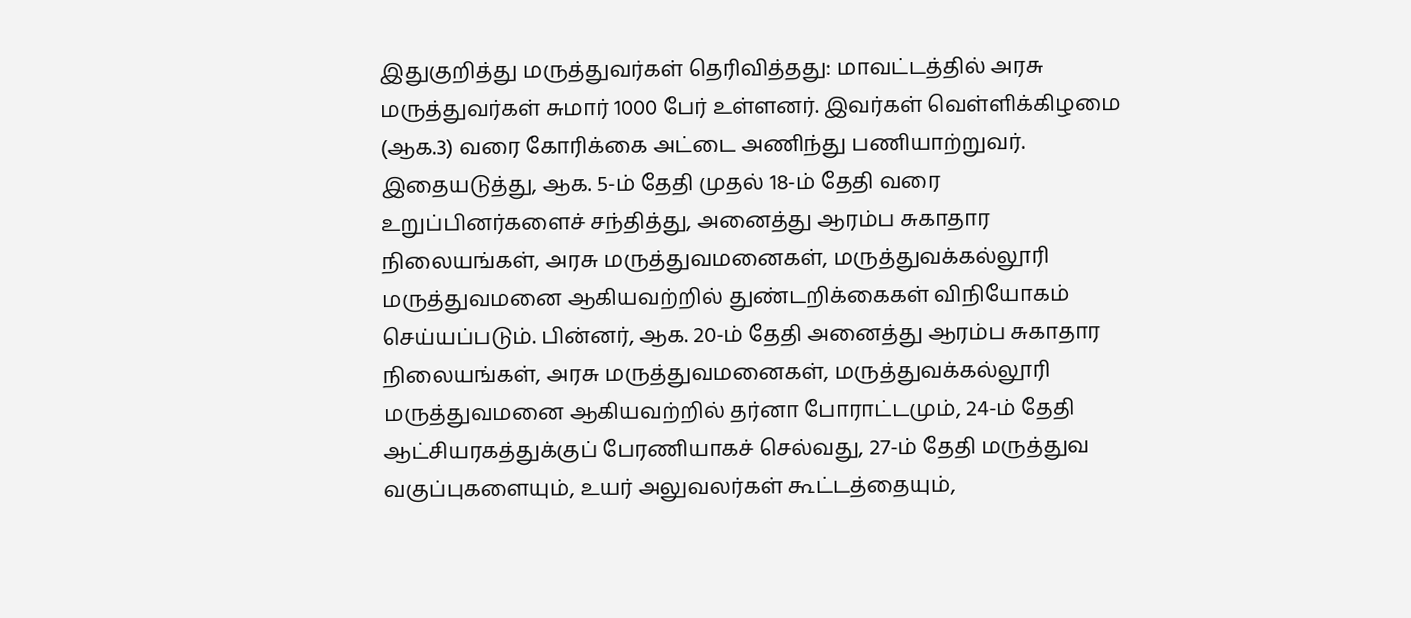இதுகுறித்து மருத்துவர்கள் தெரிவித்தது: மாவட்டத்தில் அரசு மருத்துவர்கள் சுமார் 1000 பேர் உள்ளனர். இவர்கள் வெள்ளிக்கிழமை (ஆக.3) வரை கோரிக்கை அட்டை அணிந்து பணியாற்றுவர். இதையடுத்து, ஆக. 5-ம் தேதி முதல் 18-ம் தேதி வரை உறுப்பினர்களைச் சந்தித்து, அனைத்து ஆரம்ப சுகாதார நிலையங்கள், அரசு மருத்துவமனைகள், மருத்துவக்கல்லூரி மருத்துவமனை ஆகியவற்றில் துண்டறிக்கைகள் விநியோகம் செய்யப்படும். பின்னர், ஆக. 20-ம் தேதி அனைத்து ஆரம்ப சுகாதார நிலையங்கள், அரசு மருத்துவமனைகள், மருத்துவக்கல்லூரி மருத்துவமனை ஆகியவற்றில் தர்னா போராட்டமும், 24-ம் தேதி ஆட்சியரகத்துக்குப் பேரணியாகச் செல்வது, 27-ம் தேதி மருத்துவ வகுப்புகளையும், உயர் அலுவலர்கள் கூட்டத்தையும்,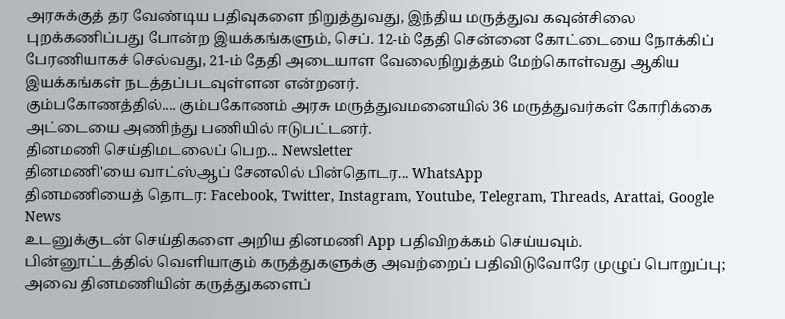அரசுக்குத் தர வேண்டிய பதிவுகளை நிறுத்துவது, இந்திய மருத்துவ கவுன்சிலை புறக்கணிப்பது போன்ற இயக்கங்களும், செப். 12-ம் தேதி சென்னை கோட்டையை நோக்கிப் பேரணியாகச் செல்வது, 21-ம் தேதி அடையாள வேலைநிறுத்தம் மேற்கொள்வது ஆகிய இயக்கங்கள் நடத்தப்படவுள்ளன என்றனர்.
கும்பகோணத்தில்.... கும்பகோணம் அரசு மருத்துவமனையில் 36 மருத்துவர்கள் கோரிக்கை அட்டையை அணிந்து பணியில் ஈடுபட்டனர்.
தினமணி செய்திமடலைப் பெற... Newsletter
தினமணி'யை வாட்ஸ்ஆப் சேனலில் பின்தொடர... WhatsApp
தினமணியைத் தொடர: Facebook, Twitter, Instagram, Youtube, Telegram, Threads, Arattai, Google News
உடனுக்குடன் செய்திகளை அறிய தினமணி App பதிவிறக்கம் செய்யவும்.
பின்னூட்டத்தில் வெளியாகும் கருத்துகளுக்கு அவற்றைப் பதிவிடுவோரே முழுப் பொறுப்பு; அவை தினமணியின் கருத்துகளைப்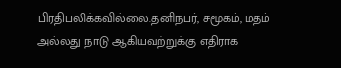பிரதிபலிக்கவில்லை.தனிநபர், சமூகம், மதம் அல்லது நாடு ஆகியவற்றுக்கு எதிராக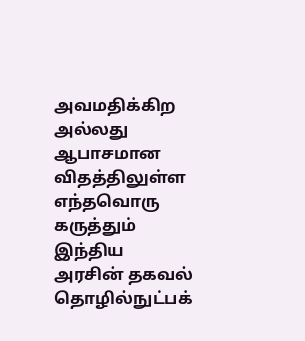அவமதிக்கிற அல்லது ஆபாசமான விதத்திலுள்ள எந்தவொரு கருத்தும் இந்திய அரசின் தகவல் தொழில்நுட்பக்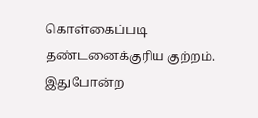கொள்கைப்படி தண்டனைக்குரிய குற்றம். இதுபோன்ற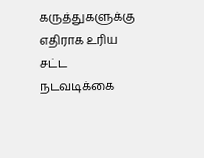கருத்துகளுக்கு எதிராக உரிய சட்ட நடவடிக்கை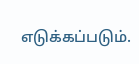எடுக்கப்படும்.